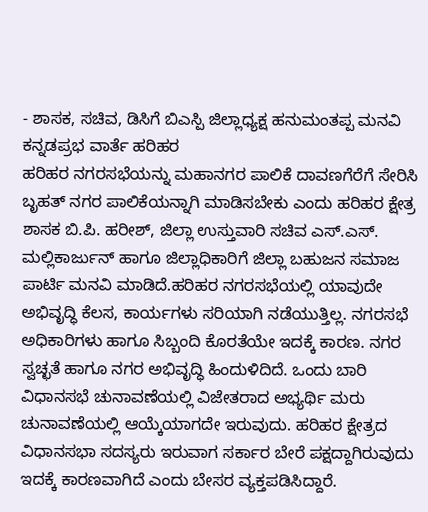- ಶಾಸಕ, ಸಚಿವ, ಡಿಸಿಗೆ ಬಿಎಸ್ಪಿ ಜಿಲ್ಲಾಧ್ಯಕ್ಷ ಹನುಮಂತಪ್ಪ ಮನವಿ
ಕನ್ನಡಪ್ರಭ ವಾರ್ತೆ ಹರಿಹರ
ಹರಿಹರ ನಗರಸಭೆಯನ್ನು ಮಹಾನಗರ ಪಾಲಿಕೆ ದಾವಣಗೆರೆಗೆ ಸೇರಿಸಿ ಬೃಹತ್ ನಗರ ಪಾಲಿಕೆಯನ್ನಾಗಿ ಮಾಡಿಸಬೇಕು ಎಂದು ಹರಿಹರ ಕ್ಷೇತ್ರ ಶಾಸಕ ಬಿ.ಪಿ. ಹರೀಶ್, ಜಿಲ್ಲಾ ಉಸ್ತುವಾರಿ ಸಚಿವ ಎಸ್.ಎಸ್. ಮಲ್ಲಿಕಾರ್ಜುನ್ ಹಾಗೂ ಜಿಲ್ಲಾಧಿಕಾರಿಗೆ ಜಿಲ್ಲಾ ಬಹುಜನ ಸಮಾಜ ಪಾರ್ಟಿ ಮನವಿ ಮಾಡಿದೆ.ಹರಿಹರ ನಗರಸಭೆಯಲ್ಲಿ ಯಾವುದೇ ಅಭಿವೃದ್ಧಿ ಕೆಲಸ, ಕಾರ್ಯಗಳು ಸರಿಯಾಗಿ ನಡೆಯುತ್ತಿಲ್ಲ. ನಗರಸಭೆ ಅಧಿಕಾರಿಗಳು ಹಾಗೂ ಸಿಬ್ಬಂದಿ ಕೊರತೆಯೇ ಇದಕ್ಕೆ ಕಾರಣ. ನಗರ ಸ್ವಚ್ಛತೆ ಹಾಗೂ ನಗರ ಅಭಿವೃದ್ಧಿ ಹಿಂದುಳಿದಿದೆ. ಒಂದು ಬಾರಿ ವಿಧಾನಸಭೆ ಚುನಾವಣೆಯಲ್ಲಿ ವಿಜೇತರಾದ ಅಭ್ಯರ್ಥಿ ಮರು ಚುನಾವಣೆಯಲ್ಲಿ ಆಯ್ಕೆಯಾಗದೇ ಇರುವುದು. ಹರಿಹರ ಕ್ಷೇತ್ರದ ವಿಧಾನಸಭಾ ಸದಸ್ಯರು ಇರುವಾಗ ಸರ್ಕಾರ ಬೇರೆ ಪಕ್ಷದ್ದಾಗಿರುವುದು ಇದಕ್ಕೆ ಕಾರಣವಾಗಿದೆ ಎಂದು ಬೇಸರ ವ್ಯಕ್ತಪಡಿಸಿದ್ದಾರೆ.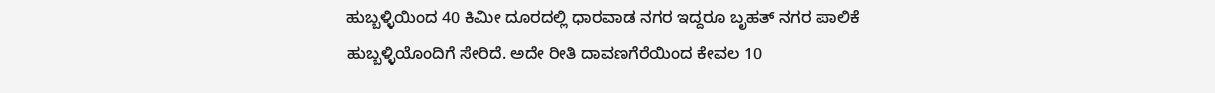ಹುಬ್ಬಳ್ಳಿಯಿಂದ 40 ಕಿಮೀ ದೂರದಲ್ಲಿ ಧಾರವಾಡ ನಗರ ಇದ್ದರೂ ಬೃಹತ್ ನಗರ ಪಾಲಿಕೆ ಹುಬ್ಬಳ್ಳಿಯೊಂದಿಗೆ ಸೇರಿದೆ. ಅದೇ ರೀತಿ ದಾವಣಗೆರೆಯಿಂದ ಕೇವಲ 10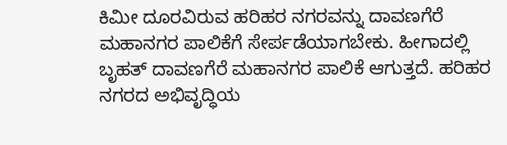ಕಿಮೀ ದೂರವಿರುವ ಹರಿಹರ ನಗರವನ್ನು ದಾವಣಗೆರೆ ಮಹಾನಗರ ಪಾಲಿಕೆಗೆ ಸೇರ್ಪಡೆಯಾಗಬೇಕು. ಹೀಗಾದಲ್ಲಿ ಬೃಹತ್ ದಾವಣಗೆರೆ ಮಹಾನಗರ ಪಾಲಿಕೆ ಆಗುತ್ತದೆ. ಹರಿಹರ ನಗರದ ಅಭಿವೃದ್ಧಿಯ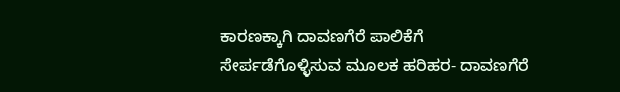ಕಾರಣಕ್ಕಾಗಿ ದಾವಣಗೆರೆ ಪಾಲಿಕೆಗೆ ಸೇರ್ಪಡೆಗೊಳ್ಳಿಸುವ ಮೂಲಕ ಹರಿಹರ- ದಾವಣಗೆರೆ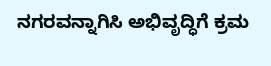ನಗರವನ್ನಾಗಿಸಿ ಅಭಿವೃದ್ಧಿಗೆ ಕ್ರಮ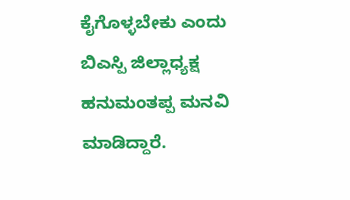ಕೈಗೊಳ್ಳಬೇಕು ಎಂದು ಬಿಎಸ್ಪಿ ಜಿಲ್ಲಾಧ್ಯಕ್ಷ ಹನುಮಂತಪ್ಪ ಮನವಿ ಮಾಡಿದ್ದಾರೆ.